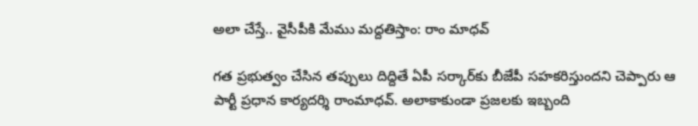అలా చేస్తే.. వైసీపీకి మేము మద్దతిస్తాం: రాం మాధవ్

గత ప్రభుత్వం చేసిన తప్పులు దిద్దితే ఏపీ సర్కార్‌కు బీజేపీ సహకరిస్తుందని చెప్పారు ఆ పార్టీ ప్రధాన కార్యదర్శి రాంమాధవ్‌. అలాకాకుండా ప్రజలకు ఇబ్బంది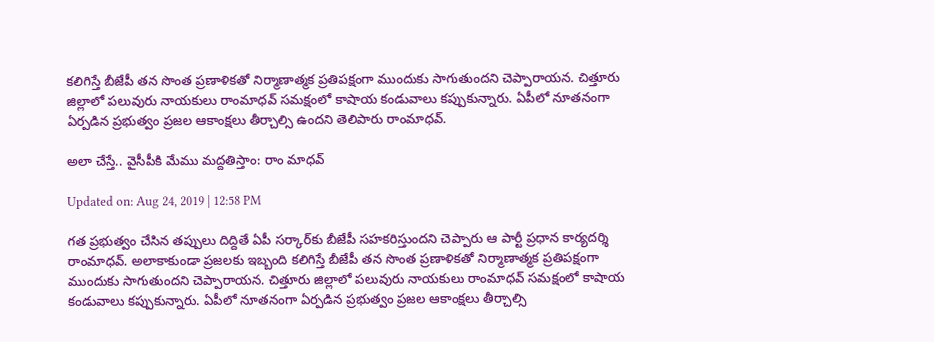కలిగిస్తే బీజేపీ తన సొంత ప్రణాళికతో నిర్మాణాత్మక ప్రతిపక్షంగా ముందుకు సాగుతుందని చెప్పారాయన. చిత్తూరు జిల్లాలో పలువురు నాయకులు రాంమాధవ్‌ సమక్షంలో కాషాయ కండువాలు కప్పుకున్నారు. ఏపీలో నూతనంగా ఏర్పడిన ప్రభుత్వం ప్రజల ఆకాంక్షలు తీర్చాల్సి ఉందని తెలిపారు రాంమాధవ్‌.

అలా చేస్తే.. వైసీపీకి మేము మద్దతిస్తాం: రాం మాధవ్

Updated on: Aug 24, 2019 | 12:58 PM

గత ప్రభుత్వం చేసిన తప్పులు దిద్దితే ఏపీ సర్కార్‌కు బీజేపీ సహకరిస్తుందని చెప్పారు ఆ పార్టీ ప్రధాన కార్యదర్శి రాంమాధవ్‌. అలాకాకుండా ప్రజలకు ఇబ్బంది కలిగిస్తే బీజేపీ తన సొంత ప్రణాళికతో నిర్మాణాత్మక ప్రతిపక్షంగా ముందుకు సాగుతుందని చెప్పారాయన. చిత్తూరు జిల్లాలో పలువురు నాయకులు రాంమాధవ్‌ సమక్షంలో కాషాయ కండువాలు కప్పుకున్నారు. ఏపీలో నూతనంగా ఏర్పడిన ప్రభుత్వం ప్రజల ఆకాంక్షలు తీర్చాల్సి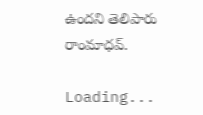ఉందని తెలిపారు రాంమాధవ్‌.

Loading...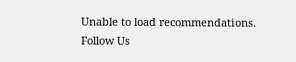Unable to load recommendations.
Follow Us